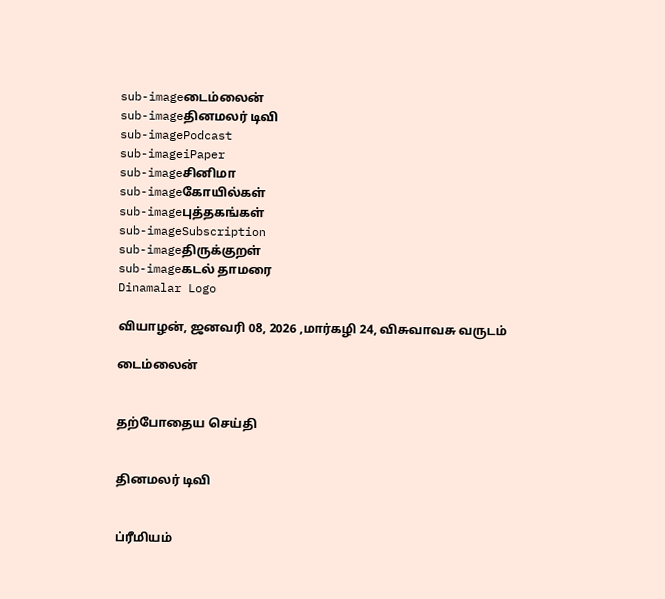sub-imageடைம்லைன்
sub-imageதினமலர் டிவி
sub-imagePodcast
sub-imageiPaper
sub-imageசினிமா
sub-imageகோயில்கள்
sub-imageபுத்தகங்கள்
sub-imageSubscription
sub-imageதிருக்குறள்
sub-imageகடல் தாமரை
Dinamalar Logo

வியாழன், ஜனவரி 08, 2026 ,மார்கழி 24, விசுவாவசு வருடம்

டைம்லைன்


தற்போதைய செய்தி


தினமலர் டிவி


ப்ரீமியம்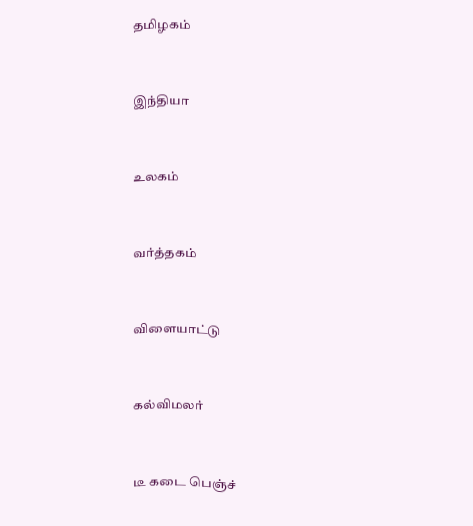தமிழகம்


இந்தியா


உலகம்


வர்த்தகம்


விளையாட்டு


கல்விமலர்


டீ கடை பெஞ்ச்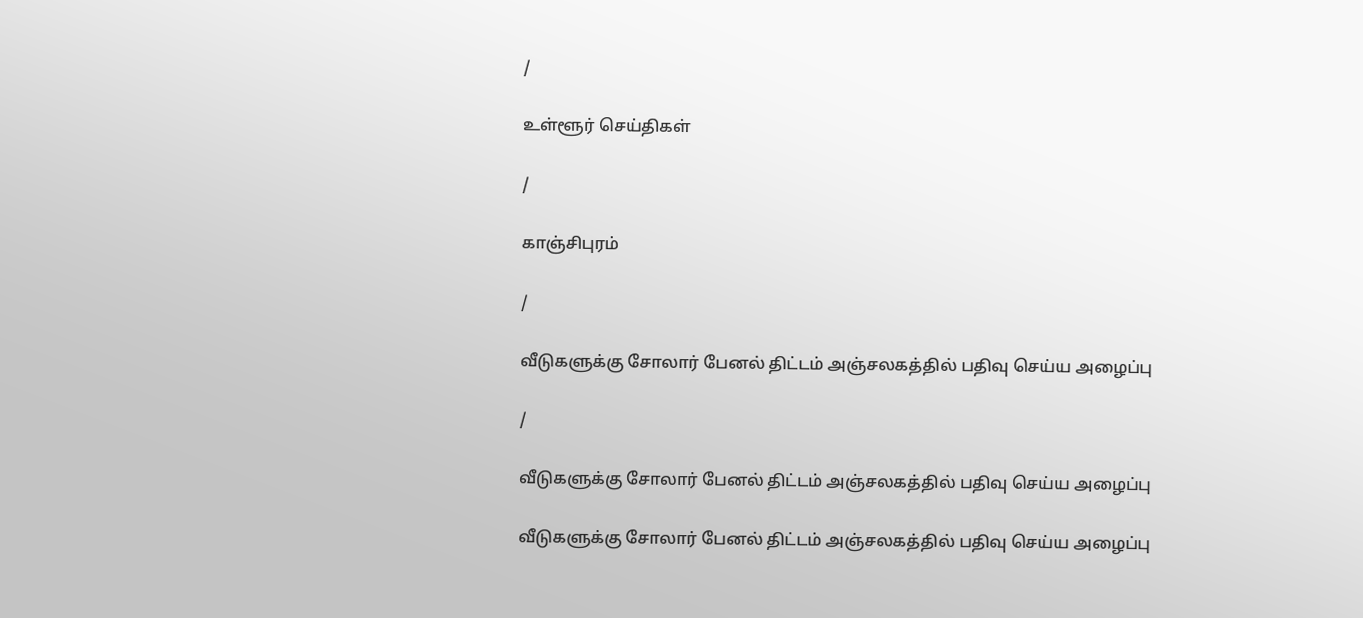/

உள்ளூர் செய்திகள்

/

காஞ்சிபுரம்

/

வீடுகளுக்கு சோலார் பேனல் திட்டம் அஞ்சலகத்தில் பதிவு செய்ய அழைப்பு

/

வீடுகளுக்கு சோலார் பேனல் திட்டம் அஞ்சலகத்தில் பதிவு செய்ய அழைப்பு

வீடுகளுக்கு சோலார் பேனல் திட்டம் அஞ்சலகத்தில் பதிவு செய்ய அழைப்பு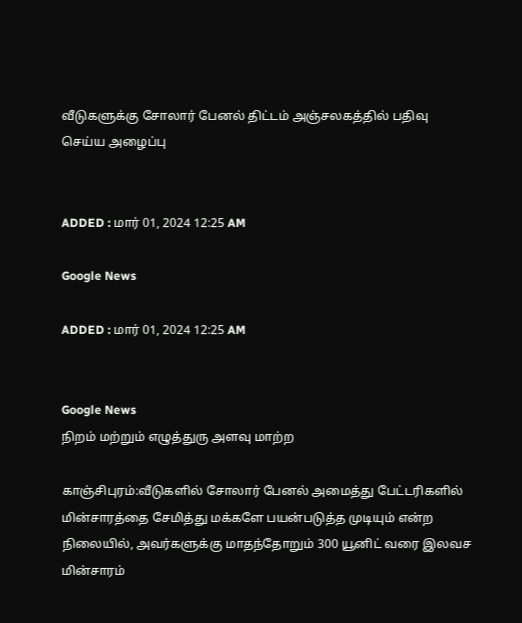வீடுகளுக்கு சோலார் பேனல் திட்டம் அஞ்சலகத்தில் பதிவு செய்ய அழைப்பு


ADDED : மார் 01, 2024 12:25 AM

Google News

ADDED : மார் 01, 2024 12:25 AM


Google News
நிறம் மற்றும் எழுத்துரு அளவு மாற்ற

காஞ்சிபுரம்:வீடுகளில் சோலார் பேனல் அமைத்து பேட்டரிகளில் மின்சாரத்தை சேமித்து மக்களே பயன்படுத்த முடியும் என்ற நிலையில், அவர்களுக்கு மாதந்தோறும் 300 யூனிட் வரை இலவச மின்சாரம்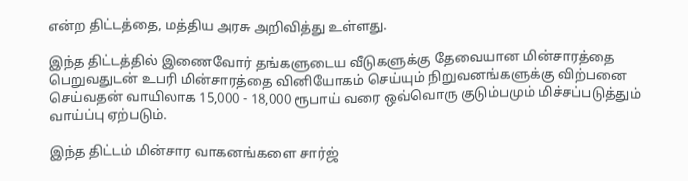என்ற திட்டத்தை, மத்திய அரசு அறிவித்து உள்ளது.

இந்த திட்டத்தில் இணைவோர் தங்களுடைய வீடுகளுக்கு தேவையான மின்சாரத்தை பெறுவதுடன் உபரி மின்சாரத்தை வினியோகம் செய்யும் நிறுவனங்களுக்கு விற்பனை செய்வதன் வாயிலாக 15,000 - 18,000 ரூபாய் வரை ஒவ்வொரு குடும்பமும் மிச்சப்படுத்தும் வாய்ப்பு ஏற்படும்.

இந்த திட்டம் மின்சார வாகனங்களை சார்ஜ்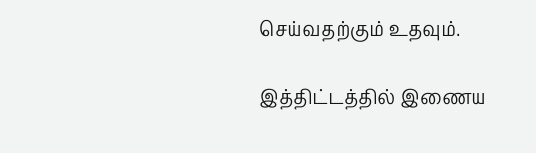செய்வதற்கும் உதவும்.

இத்திட்டத்தில் இணைய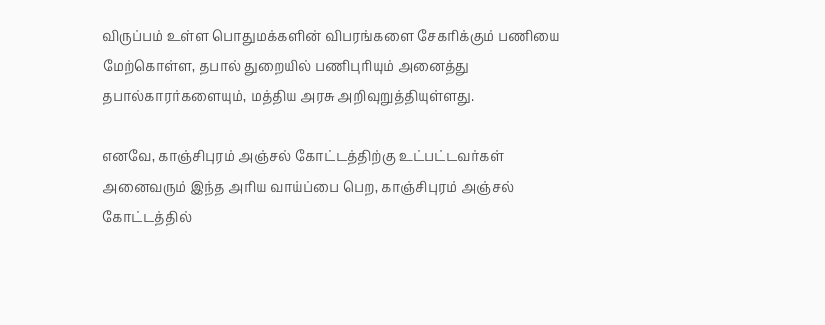விருப்பம் உள்ள பொதுமக்களின் விபரங்களை சேகரிக்கும் பணியை மேற்கொள்ள, தபால் துறையில் பணிபுரியும் அனைத்து தபால்காரர்களையும், மத்திய அரசு அறிவுறுத்தியுள்ளது.

எனவே, காஞ்சிபுரம் அஞ்சல் கோட்டத்திற்கு உட்பட்டவர்கள் அனைவரும் இந்த அரிய வாய்ப்பை பெற, காஞ்சிபுரம் அஞ்சல் கோட்டத்தில்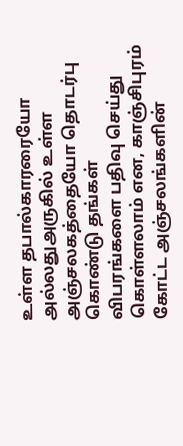உள்ள தபால்காரரையோ அல்லதுஅருகில் உள்ள அஞ்சலகத்தையோ தொடர்பு கொண்டு தங்கள் விபரங்களை பதிவு செய்து கொள்ளலாம் என, காஞ்சிபுரம் கோட்ட அஞ்சலங்களின்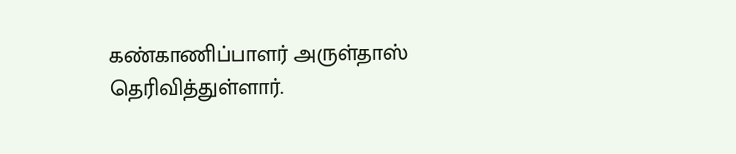கண்காணிப்பாளர் அருள்தாஸ் தெரிவித்துள்ளார்.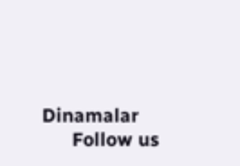Dinamalar
      Follow us